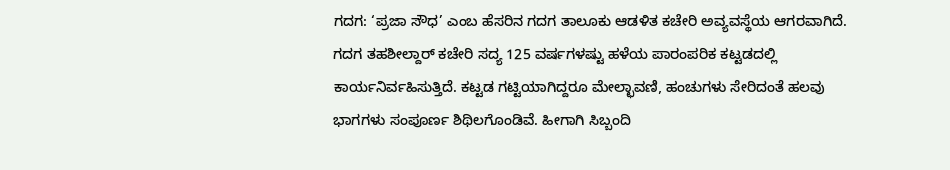ಗದಗ: ‘ಪ್ರಜಾ ಸೌಧ’ ಎಂಬ ಹೆಸರಿನ ಗದಗ ತಾಲೂಕು ಆಡಳಿತ ಕಚೇರಿ ಅವ್ಯವಸ್ಥೆಯ ಆಗರವಾಗಿದೆ. ಗದಗ ತಹಶೀಲ್ದಾರ್ ಕಚೇರಿ ಸದ್ಯ 125 ವರ್ಷಗಳಷ್ಟು ಹಳೆಯ ಪಾರಂಪರಿಕ ಕಟ್ಟಡದಲ್ಲಿ ಕಾರ್ಯನಿರ್ವಹಿಸುತ್ತಿದೆ. ಕಟ್ಟಡ ಗಟ್ಟಿಯಾಗಿದ್ದರೂ ಮೇಲ್ಛಾವಣಿ, ಹಂಚುಗಳು ಸೇರಿದಂತೆ ಹಲವು ಭಾಗಗಳು ಸಂಪೂರ್ಣ ಶಿಥಿಲಗೊಂಡಿವೆ. ಹೀಗಾಗಿ ಸಿಬ್ಬಂದಿ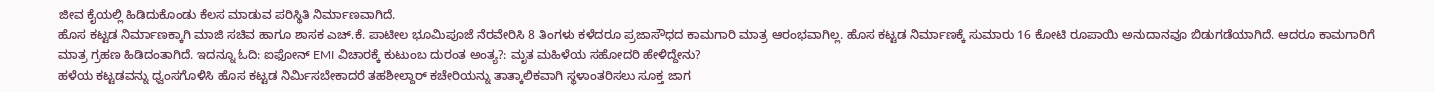ಜೀವ ಕೈಯಲ್ಲಿ ಹಿಡಿದುಕೊಂಡು ಕೆಲಸ ಮಾಡುವ ಪರಿಸ್ಥಿತಿ ನಿರ್ಮಾಣವಾಗಿದೆ.
ಹೊಸ ಕಟ್ಟಡ ನಿರ್ಮಾಣಕ್ಕಾಗಿ ಮಾಜಿ ಸಚಿವ ಹಾಗೂ ಶಾಸಕ ಎಚ್.ಕೆ. ಪಾಟೀಲ ಭೂಮಿಪೂಜೆ ನೆರವೇರಿಸಿ 8 ತಿಂಗಳು ಕಳೆದರೂ ಪ್ರಜಾಸೌಧದ ಕಾಮಗಾರಿ ಮಾತ್ರ ಆರಂಭವಾಗಿಲ್ಲ. ಹೊಸ ಕಟ್ಟಡ ನಿರ್ಮಾಣಕ್ಕೆ ಸುಮಾರು 16 ಕೋಟಿ ರೂಪಾಯಿ ಅನುದಾನವೂ ಬಿಡುಗಡೆಯಾಗಿದೆ. ಆದರೂ ಕಾಮಗಾರಿಗೆ ಮಾತ್ರ ಗ್ರಹಣ ಹಿಡಿದಂತಾಗಿದೆ. ಇದನ್ನೂ ಓದಿ: ಐಫೋನ್ EMI ವಿಚಾರಕ್ಕೆ ಕುಟುಂಬ ದುರಂತ ಅಂತ್ಯ?: ಮೃತ ಮಹಿಳೆಯ ಸಹೋದರಿ ಹೇಳಿದ್ದೇನು?
ಹಳೆಯ ಕಟ್ಟಡವನ್ನು ಧ್ವಂಸಗೊಳಿಸಿ ಹೊಸ ಕಟ್ಟಡ ನಿರ್ಮಿಸಬೇಕಾದರೆ ತಹಶೀಲ್ದಾರ್ ಕಚೇರಿಯನ್ನು ತಾತ್ಕಾಲಿಕವಾಗಿ ಸ್ಥಳಾಂತರಿಸಲು ಸೂಕ್ತ ಜಾಗ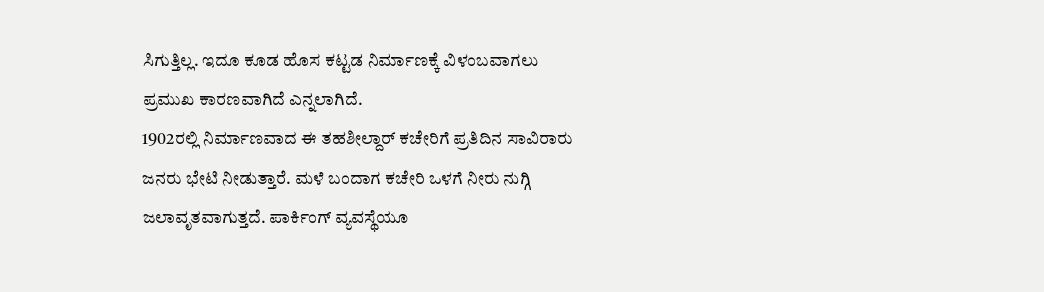ಸಿಗುತ್ತಿಲ್ಲ. ಇದೂ ಕೂಡ ಹೊಸ ಕಟ್ಟಡ ನಿರ್ಮಾಣಕ್ಕೆ ವಿಳಂಬವಾಗಲು ಪ್ರಮುಖ ಕಾರಣವಾಗಿದೆ ಎನ್ನಲಾಗಿದೆ.
1902ರಲ್ಲಿ ನಿರ್ಮಾಣವಾದ ಈ ತಹಶೀಲ್ದಾರ್ ಕಚೇರಿಗೆ ಪ್ರತಿದಿನ ಸಾವಿರಾರು ಜನರು ಭೇಟಿ ನೀಡುತ್ತಾರೆ. ಮಳೆ ಬಂದಾಗ ಕಚೇರಿ ಒಳಗೆ ನೀರು ನುಗ್ಗಿ ಜಲಾವೃತವಾಗುತ್ತದೆ. ಪಾರ್ಕಿಂಗ್ ವ್ಯವಸ್ಥೆಯೂ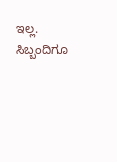ಇಲ್ಲ. ಸಿಬ್ಬಂದಿಗೂ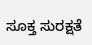ಸೂಕ್ತ ಸುರಕ್ಷತೆ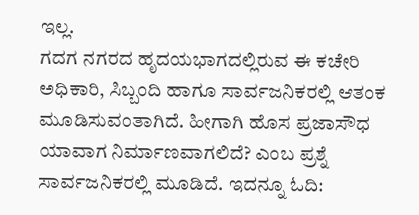ಇಲ್ಲ.
ಗದಗ ನಗರದ ಹೃದಯಭಾಗದಲ್ಲಿರುವ ಈ ಕಚೇರಿ ಅಧಿಕಾರಿ, ಸಿಬ್ಬಂದಿ ಹಾಗೂ ಸಾರ್ವಜನಿಕರಲ್ಲಿ ಆತಂಕ ಮೂಡಿಸುವಂತಾಗಿದೆ. ಹೀಗಾಗಿ ಹೊಸ ಪ್ರಜಾಸೌಧ ಯಾವಾಗ ನಿರ್ಮಾಣವಾಗಲಿದೆ? ಎಂಬ ಪ್ರಶ್ನೆ ಸಾರ್ವಜನಿಕರಲ್ಲಿ ಮೂಡಿದೆ. ಇದನ್ನೂ ಓದಿ: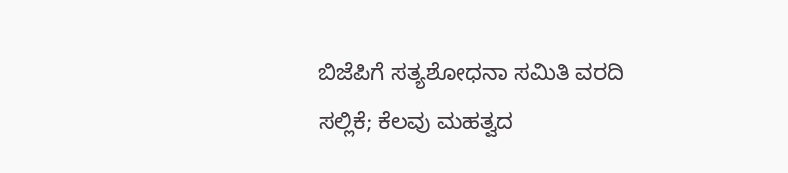ಬಿಜೆಪಿಗೆ ಸತ್ಯಶೋಧನಾ ಸಮಿತಿ ವರದಿ ಸಲ್ಲಿಕೆ; ಕೆಲವು ಮಹತ್ವದ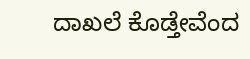ದಾಖಲೆ ಕೊಡ್ತೇವೆಂದ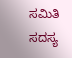ಸಮಿತಿ ಸದಸ್ಯ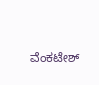ವೆಂಕಟೇಶ್